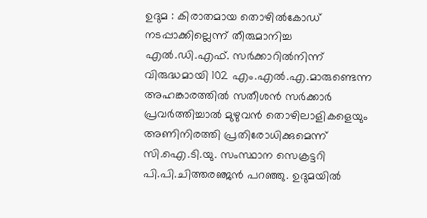ഉദുമ : കിരാതമായ തൊഴിൽകോഡ് നടപ്പാക്കില്ലെന്ന് തീരുമാനിച്ച എൽ.ഡി.എഫ്. സർക്കാറിൽനിന്ന് വിരുദ്ധമായി 102 എം.എൽ.എ.മാരുണ്ടെന്ന അഹങ്കാരത്തിൽ സതീശൻ സർക്കാർ പ്രവർത്തിച്ചാൽ മുഴുവൻ തൊഴിലാളികളെയും അണിനിരത്തി പ്രതിരോധിക്കുമെന്ന് സി.ഐ.ടി.യു. സംസ്ഥാന സെക്രട്ടറി പി.പി.ചിത്തരഞ്ജൻ പറഞ്ഞു. ഉദുമയിൽ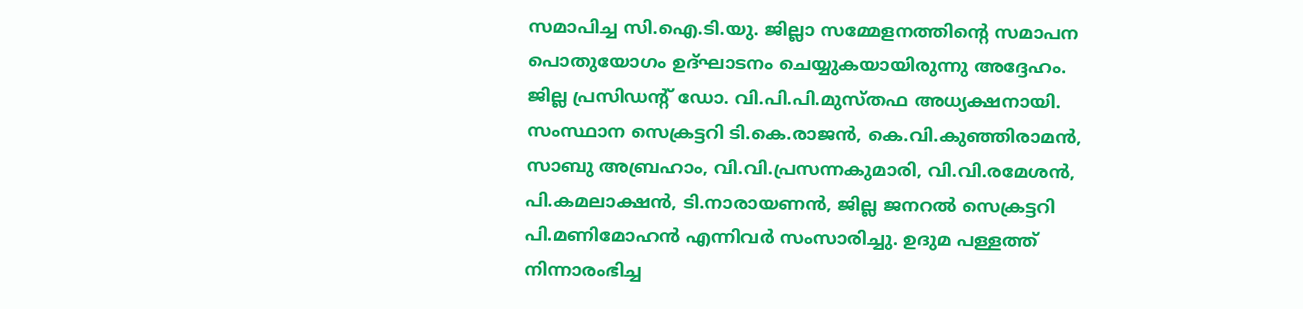സമാപിച്ച സി.ഐ.ടി.യു. ജില്ലാ സമ്മേളനത്തിന്റെ സമാപന പൊതുയോഗം ഉദ്ഘാടനം ചെയ്യുകയായിരുന്നു അദ്ദേഹം. ജില്ല പ്രസിഡന്റ് ഡോ. വി.പി.പി.മുസ്തഫ അധ്യക്ഷനായി. സംസ്ഥാന സെക്രട്ടറി ടി.കെ.രാജൻ, കെ.വി.കുഞ്ഞിരാമൻ, സാബു അബ്രഹാം, വി.വി.പ്രസന്നകുമാരി, വി.വി.രമേശൻ, പി.കമലാക്ഷൻ, ടി.നാരായണൻ, ജില്ല ജനറൽ സെക്രട്ടറി പി.മണിമോഹൻ എന്നിവർ സംസാരിച്ചു. ഉദുമ പള്ളത്ത് നിന്നാരംഭിച്ച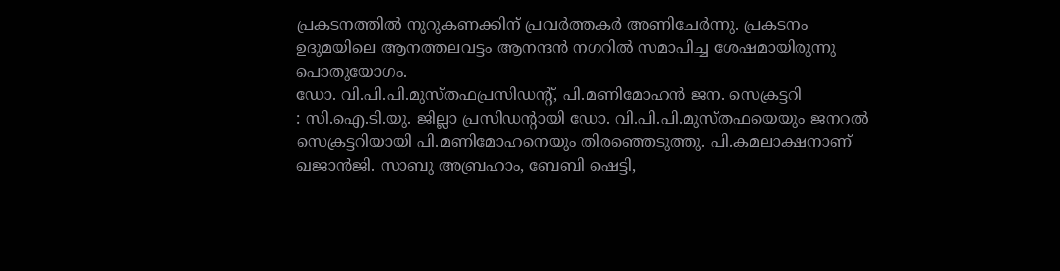പ്രകടനത്തിൽ നുറുകണക്കിന് പ്രവർത്തകർ അണിചേർന്നു. പ്രകടനം ഉദുമയിലെ ആനത്തലവട്ടം ആനന്ദൻ നഗറിൽ സമാപിച്ച ശേഷമായിരുന്നു പൊതുയോഗം.
ഡോ. വി.പി.പി.മുസ്തഫപ്രസിഡന്റ്, പി.മണിമോഹൻ ജന. സെക്രട്ടറി
: സി.ഐ.ടി.യു. ജില്ലാ പ്രസിഡന്റായി ഡോ. വി.പി.പി.മുസ്തഫയെയും ജനറൽ സെക്രട്ടറിയായി പി.മണിമോഹനെയും തിരഞ്ഞെടുത്തു. പി.കമലാക്ഷനാണ് ഖജാൻജി. സാബു അബ്രഹാം, ബേബി ഷെട്ടി,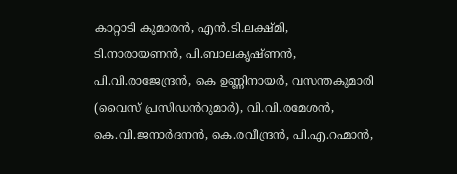കാറ്റാടി കുമാരൻ, എൻ.ടി.ലക്ഷ്മി, ടി.നാരായണൻ, പി.ബാലകൃഷ്ണൻ, പി.വി.രാജേന്ദ്രൻ, കെ ഉണ്ണിനായർ, വസന്തകുമാരി (വൈസ് പ്രസിഡൻറുമാർ), വി.വി.രമേശൻ, കെ.വി.ജനാർദനൻ, കെ.രവീന്ദ്രൻ, പി.എ.റഹ്മാൻ,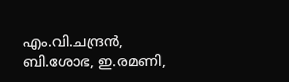എം.വി.ചന്ദ്രൻ, ബി.ശോഭ, ഇ.രമണി,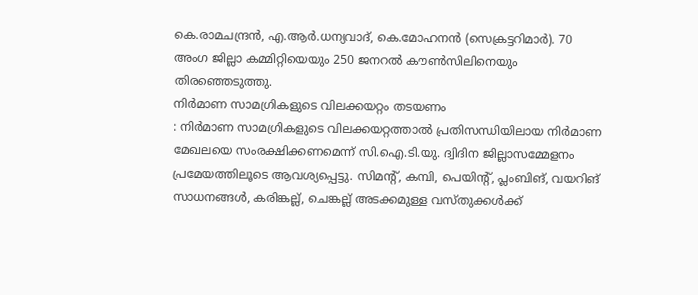കെ.രാമചന്ദ്രൻ, എ.ആർ.ധന്യവാദ്, കെ.മോഹനൻ (സെക്രട്ടറിമാർ). 70 അംഗ ജില്ലാ കമ്മിറ്റിയെയും 250 ജനറൽ കൗൺസിലിനെയും തിരഞ്ഞെടുത്തു.
നിർമാണ സാമഗ്രികളുടെ വിലക്കയറ്റം തടയണം
: നിർമാണ സാമഗ്രികളുടെ വിലക്കയറ്റത്താൽ പ്രതിസന്ധിയിലായ നിർമാണ മേഖലയെ സംരക്ഷിക്കണമെന്ന് സി.ഐ.ടി.യു. ദ്വിദിന ജില്ലാസമ്മേളനം പ്രമേയത്തിലൂടെ ആവശ്യപ്പെട്ടു. സിമന്റ്, കമ്പി, പെയിന്റ്, പ്ലംബിങ്, വയറിങ് സാധനങ്ങൾ, കരിങ്കല്ല്, ചെങ്കല്ല് അടക്കമുള്ള വസ്തുക്കൾക്ക്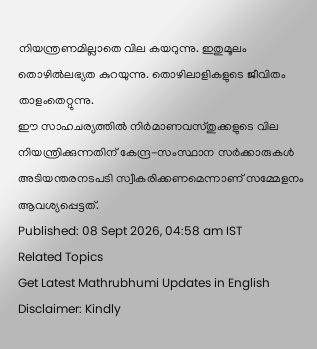നിയന്ത്രണമില്ലാതെ വില കയറുന്നു. ഇതുമൂലം തൊഴിൽലഭ്യത കുറയുന്നു. തൊഴിലാളികളുടെ ജീവിതം താളംതെറ്റുന്നു.
ഈ സാഹചര്യത്തിൽ നിർമാണവസ്തുക്കളുടെ വില നിയന്ത്രിക്കുന്നതിന് കേന്ദ്ര-സംസ്ഥാന സർക്കാരുകൾ അടിയന്തരനടപടി സ്വീകരിക്കണമെന്നാണ് സമ്മേളനം ആവശ്യപ്പെട്ടത്.
Published: 08 Sept 2026, 04:58 am IST
Related Topics
Get Latest Mathrubhumi Updates in English
Disclaimer: Kindly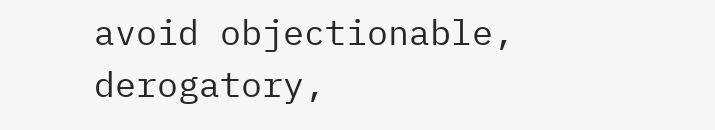avoid objectionable, derogatory,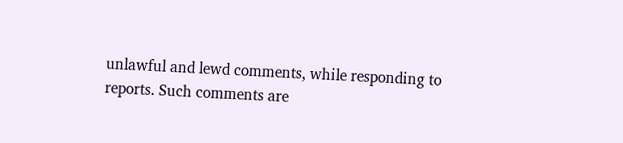unlawful and lewd comments, while responding to reports. Such comments are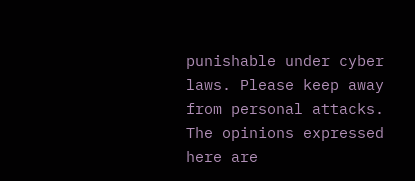punishable under cyber laws. Please keep away from personal attacks. The opinions expressed here are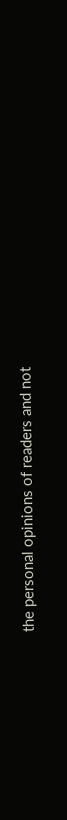the personal opinions of readers and not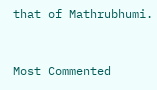that of Mathrubhumi.



Most Commented